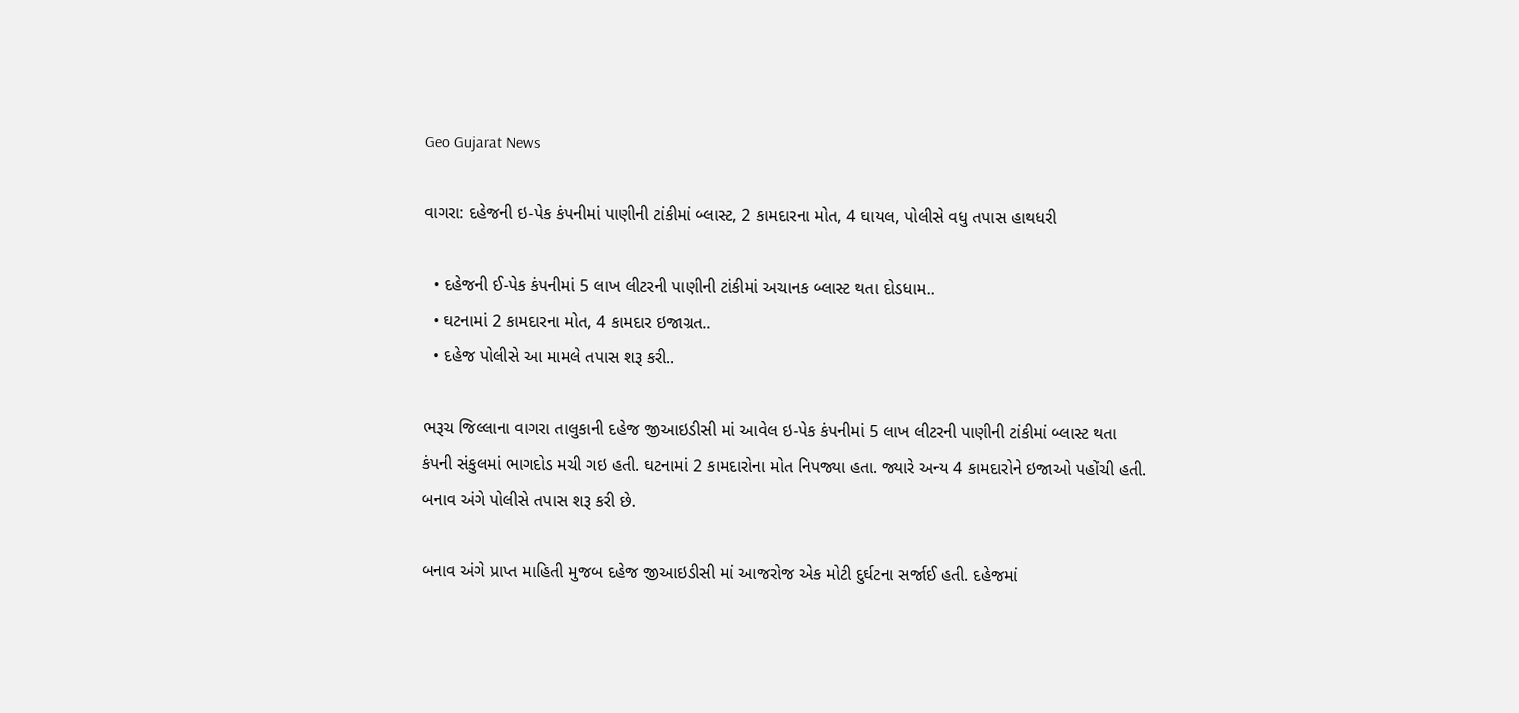Geo Gujarat News

વાગરા: દહેજની ઇ-પેક કંપનીમાં પાણીની ટાંકીમાં બ્લાસ્ટ, 2 કામદારના મોત, 4 ઘાયલ, પોલીસે વધુ તપાસ હાથધરી

  • દહેજની ઈ-પેક કંપનીમાં 5 લાખ લીટરની પાણીની ટાંકીમાં અચાનક બ્લાસ્ટ થતા દોડધામ..
  • ઘટનામાં 2 કામદારના મોત, 4 કામદાર ઇજાગ્રત..
  • દહેજ પોલીસે આ મામલે તપાસ શરૂ કરી..

ભરૂચ જિલ્લાના વાગરા તાલુકાની દહેજ જીઆઇડીસી માં આવેલ ઇ-પેક કંપનીમાં 5 લાખ લીટરની પાણીની ટાંકીમાં બ્લાસ્ટ થતા કંપની સંકુલમાં ભાગદોડ મચી ગઇ હતી. ઘટનામાં 2 કામદારોના મોત નિપજ્યા હતા. જ્યારે અન્ય 4 કામદારોને ઇજાઓ પહોંચી હતી. બનાવ અંગે પોલીસે તપાસ શરૂ કરી છે.

બનાવ અંગે પ્રાપ્ત માહિતી મુજબ દહેજ જીઆઇડીસી માં આજરોજ એક મોટી દુર્ઘટના સર્જાઈ હતી. દહેજમાં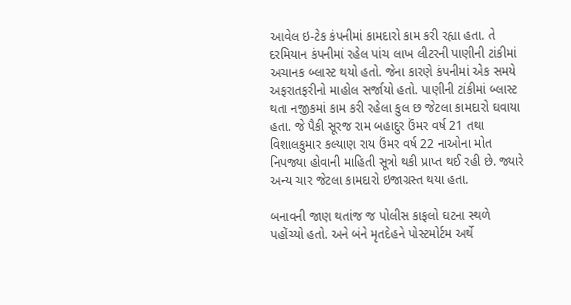આવેલ ઇ-ટેક કંપનીમાં કામદારો કામ કરી રહ્યા હતા. તે દરમિયાન કંપનીમાં રહેલ પાંચ લાખ લીટરની પાણીની ટાંકીમાં અચાનક બ્લાસ્ટ થયો હતો. જેના કારણે કંપનીમાં એક સમયે અફરાતફરીનો માહોલ સર્જાયો હતો. પાણીની ટાંકીમાં બ્લાસ્ટ થતા નજીકમાં કામ કરી રહેલા કુલ છ જેટલા કામદારો ઘવાયા હતા. જે પૈકી સૂરજ રામ બહાદુર ઉંમર વર્ષ 21 તથા વિશાલકુમાર કલ્યાણ રાય ઉંમર વર્ષ 22 નાઓના મોત નિપજ્યા હોવાની માહિતી સૂત્રો થકી પ્રાપ્ત થઈ રહી છે. જ્યારે અન્ય ચાર જેટલા કામદારો ઇજાગ્રસ્ત થયા હતા.

બનાવની જાણ થતાંજ જ પોલીસ કાફલો ઘટના સ્થળે પહોંચ્યો હતો. અને બંને મૃતદેહને પોસ્ટમોર્ટમ અર્થે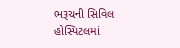ભરૂચની સિવિલ હોસ્પિટલમાં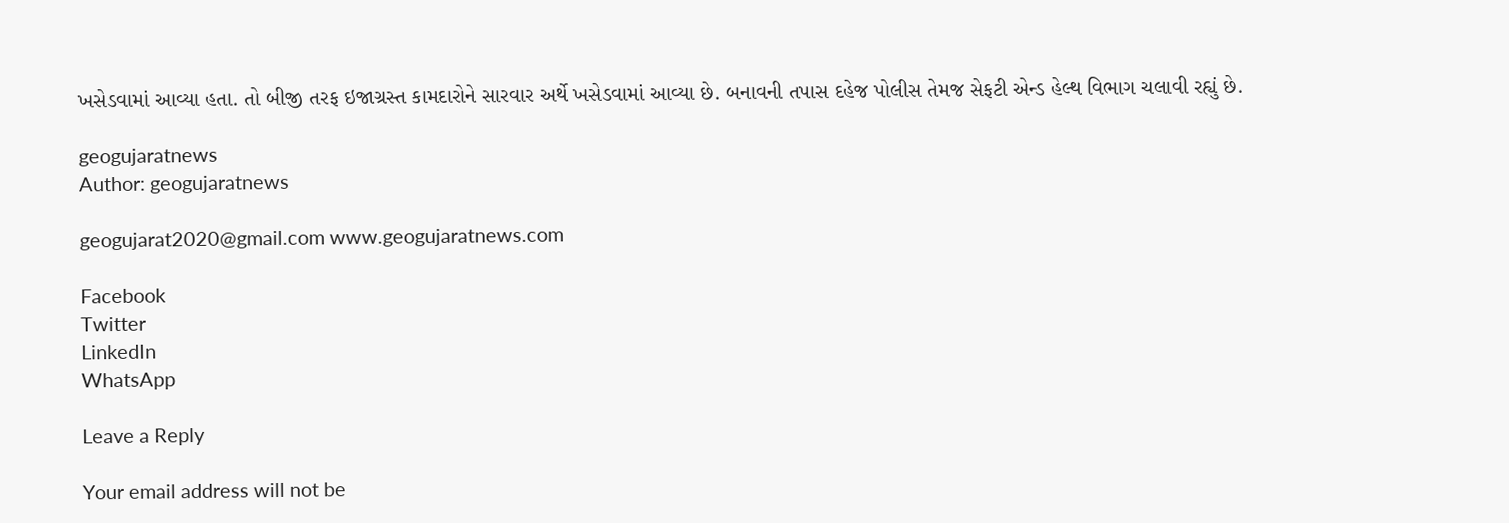ખસેડવામાં આવ્યા હતા. તો બીજી તરફ ઇજાગ્રસ્ત કામદારોને સારવાર અર્થે ખસેડવામાં આવ્યા છે. બનાવની તપાસ દહેજ પોલીસ તેમજ સેફટી એન્ડ હેલ્થ વિભાગ ચલાવી રહ્યું છે.

geogujaratnews
Author: geogujaratnews

geogujarat2020@gmail.com www.geogujaratnews.com

Facebook
Twitter
LinkedIn
WhatsApp

Leave a Reply

Your email address will not be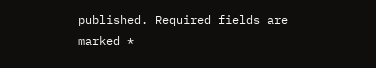published. Required fields are marked *